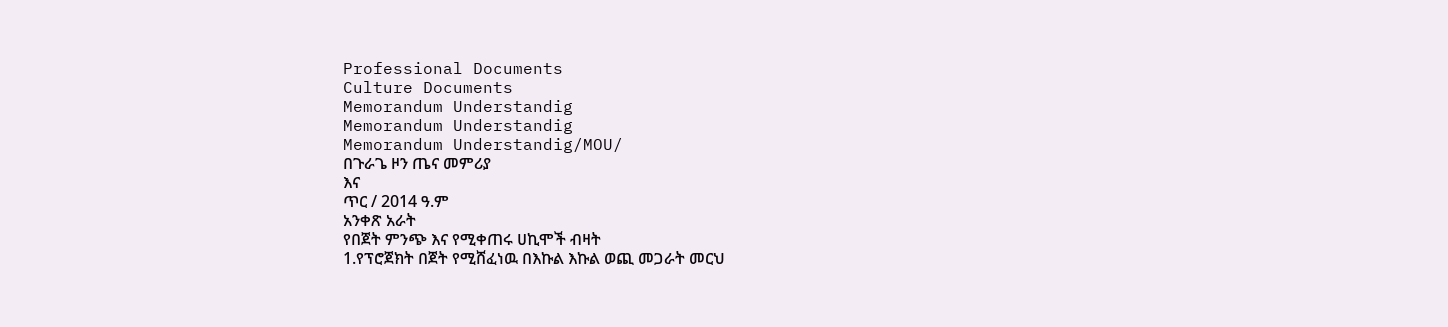Professional Documents
Culture Documents
Memorandum Understandig
Memorandum Understandig
Memorandum Understandig/MOU/
በጉራጌ ዞን ጤና መምሪያ
እና
ጥር / 2014 ዓ.ም
አንቀጽ አራት
የበጀት ምንጭ እና የሚቀጠሩ ሀኪሞች ብዛት
1.የፕሮጀክት በጀት የሚሸፈነዉ በእኩል እኩል ወጪ መጋራት መርህ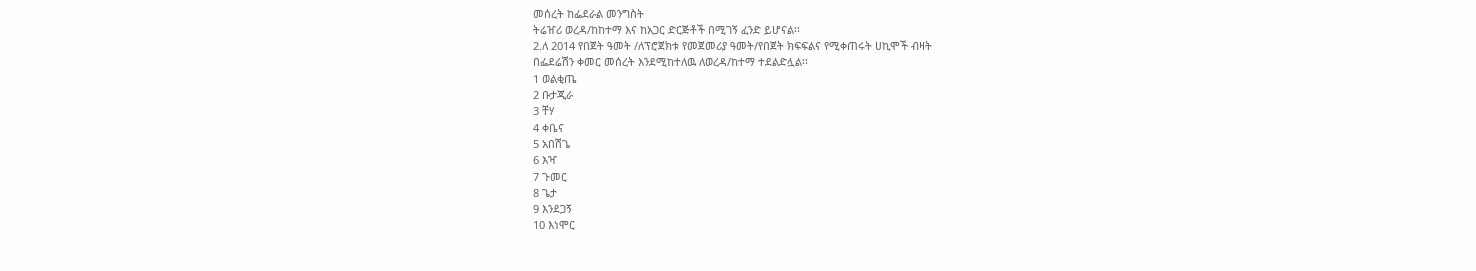መሰረት ከፌደራል መንግስት
ትሬዠሪ ወረዳ/ከከተማ እና ከአጋር ድርጅቶች በሚገኝ ፈንድ ይሆናል፡፡
2.ለ 2014 የበጀት ዓመት /ለፕሮጀክቱ የመጀመሪያ ዓመት/የበጀት ክፍፍልና የሚቀጠሩት ሀኪሞች ብዛት
በፌደሬሽን ቀመር መሰረት እንደሚከተለዉ ለወረዳ/ከተማ ተደልድሏል፡፡
1 ወልቂጤ
2 ቡታጂራ
3 ቸሃ
4 ቀቤና
5 አበሽጌ
6 እዣ
7 ጉመር
8 ጌታ
9 እንደጋኝ
10 እነሞር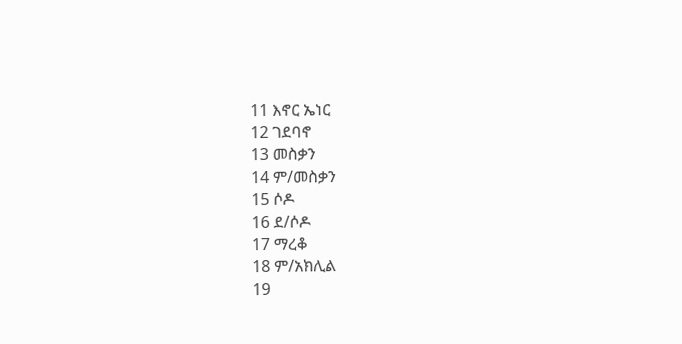11 እኖር ኤነር
12 ገደባኖ
13 መስቃን
14 ም/መስቃን
15 ሶዶ
16 ደ/ሶዶ
17 ማረቆ
18 ም/አክሊል
19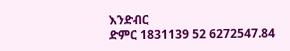እንድብር
ድምር 1831139 52 6272547.84